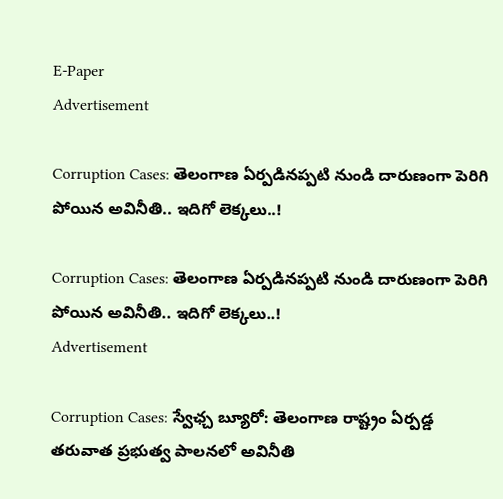E-Paper
Advertisement

Corruption Cases: తెలంగాణ ఏర్పడినప్పటి నుండి దారుణంగా పెరిగి పోయిన అవినీతి.. ఇదిగో లెక్కలు..!

Corruption Cases: తెలంగాణ ఏర్పడినప్పటి నుండి దారుణంగా పెరిగి పోయిన అవినీతి.. ఇదిగో లెక్కలు..!
Advertisement

Corruption Cases: స్వేఛ్చ బ్యూరో: తెలంగాణ రాష్ట్రం ఏర్ప‌డ్డ త‌రువాత ప్ర‌భుత్వ పాల‌న‌లో అవినీతి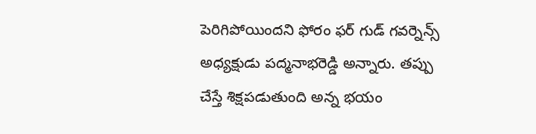పెరిగిపోయిందని ఫోరం ఫ‌ర్ గుడ్ గ‌వ‌ర్నెన్స్‌ అధ్య‌క్షుడు ప‌ద్మ‌నాభ‌రెడ్డి అన్నారు. త‌ప్పు చేస్తే శిక్ష‌ప‌డుతుంది అన్న భ‌యం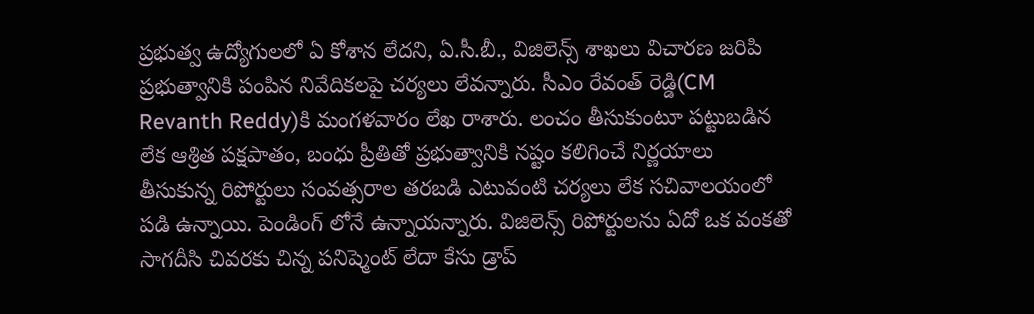ప్ర‌భుత్వ ఉద్యోగుల‌లో ఏ కోశాన లేదని, ఏ.సీ.బీ., విజిలెన్స్ శాఖ‌లు విచార‌ణ జ‌రిపి ప్ర‌భుత్వానికి పంపిన నివేదిక‌ల‌పై చ‌ర్య‌లు లేవన్నారు. సీఎం రేవంత్ రెడ్డి(CM Revanth Reddy)కి మంగళవారం లేఖ రాశారు. లంచం తీసుకుంటూ ప‌ట్టుబ‌డిన లేక ఆశ్రిత ప‌క్ష‌పాతం, బంధు ప్రీతితో ప్ర‌భుత్వానికి న‌ష్టం క‌లిగించే నిర్ణ‌యాలు తీసుకున్న రిపోర్టులు సంవ‌త్స‌రాల త‌ర‌బ‌డి ఎటువంటి చ‌ర్య‌లు లేక స‌చివాల‌యంలో ప‌డి ఉన్నాయి. పెండింగ్ లోనే ఉన్నాయన్నారు. విజిలెన్స్ రిపోర్టుల‌ను ఏదో ఒక వంక‌తో సాగ‌దీసి చివ‌ర‌కు చిన్న ప‌నిష్మెంట్ లేదా కేసు డ్రాప్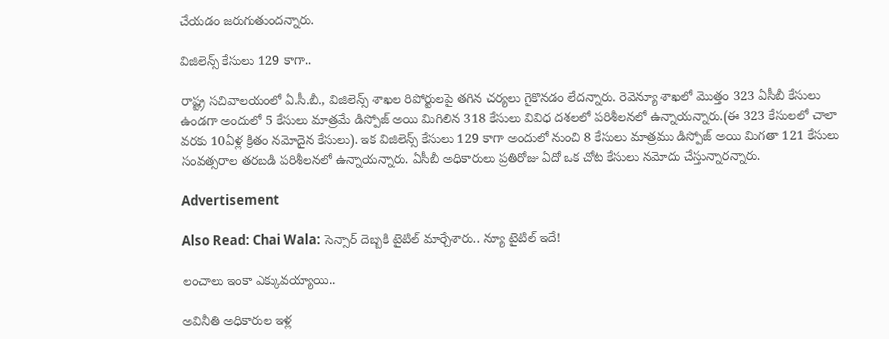చేయ‌డం జ‌రుగుతుందన్నారు.

విజిలెన్స్ కేసులు 129 కాగా..

రాష్ట్ర స‌చివాల‌యంలో ఏ.సీ.బీ., విజిలెన్స్ శాఖ‌ల రిపోర్టుల‌పై త‌గిన చ‌ర్య‌లు గైకొన‌డం లేదన్నారు. రెవెన్యూ శాఖ‌లో మొత్తం 323 ఏసీబీ కేసులు ఉండ‌గా అందులో 5 కేసులు మాత్ర‌మే డిస్పోజ్ అయి మిగిలిన 318 కేసులు వివిధ ద‌శ‌ల‌లో ప‌రిశీల‌న‌లో ఉన్నాయన్నారు.(ఈ 323 కేసుల‌లో చాలా వరకు 10ఏళ్ల క్రితం న‌మోదైన కేసులు). ఇక విజిలెన్స్ కేసులు 129 కాగా అందులో నుంచి 8 కేసులు మాత్ర‌ము డిస్పోజ్ అయి మిగ‌తా 121 కేసులు సంవ‌త్స‌రాల త‌ర‌బ‌డి ప‌రిశీల‌న‌లో ఉన్నాయన్నారు. ఏసీబీ అధికారులు ప్ర‌తిరోజు ఏదో ఒక చోట కేసులు న‌మోదు చేస్తున్నారన్నారు.

Advertisement

Also Read: Chai Wala: సెన్సార్ దెబ్బకి టైటిల్ మార్చేశారు.. న్యూ టైటిల్ ఇదే!

లంచాలు ఇంకా ఎక్కువయ్యాయి..

అవినీతి అధికారుల ఇళ్ల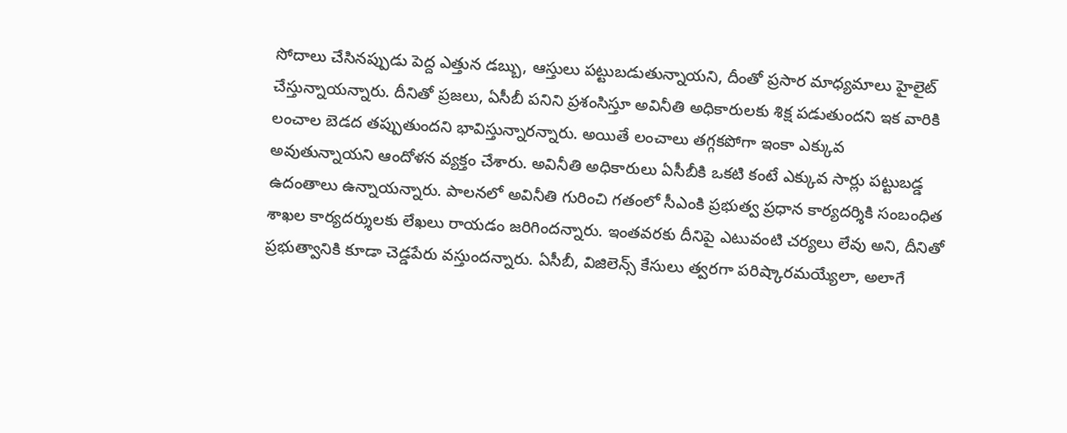సోదాలు చేసిన‌ప్పుడు పెద్ద ఎత్తున డ‌బ్బు, ఆస్తులు ప‌ట్టుబ‌డుతున్నాయని, దీంతో ప్రసార మాధ్య‌మాలు హైలైట్ చేస్తున్నాయన్నారు. దీనితో ప్ర‌జ‌లు, ఏసీబీ ప‌నిని ప్ర‌శంసిస్తూ అవినీతి అధికారులకు శిక్ష ప‌డుతుంద‌ని ఇక వారికి లంచాల బెడ‌ద త‌ప్పుతుంద‌ని భావిస్తున్నారన్నారు. అయితే లంచాలు త‌గ్గ‌క‌పోగా ఇంకా ఎక్కువ అవుతున్నాయని ఆందోళన వ్యక్తం చేశారు. అవినీతి అధికారులు ఏసీబీకి ఒక‌టి కంటే ఎక్కువ సార్లు ప‌ట్టుబ‌డ్డ ఉదంతాలు ఉన్నాయన్నారు. పాల‌న‌లో అవినీతి గురించి గ‌తంలో సీఎంకి ప్ర‌భుత్వ ప్ర‌ధాన కార్య‌ద‌ర్శికి సంబంధిత శాఖ‌ల కార్య‌ద‌ర్శుల‌కు లేఖ‌లు రాయ‌డం జ‌రిగిందన్నారు. ఇంత‌వ‌ర‌కు దీనిపై ఎటువంటి చ‌ర్య‌లు లేవు అని, దీనితో ప్ర‌భుత్వానికి కూడా చెడ్డ‌పేరు వ‌స్తుందన్నారు. ఏసీబీ, విజిలెన్స్ కేసులు త్వరగా ప‌రిష్కార‌మ‌య్యేలా, అలాగే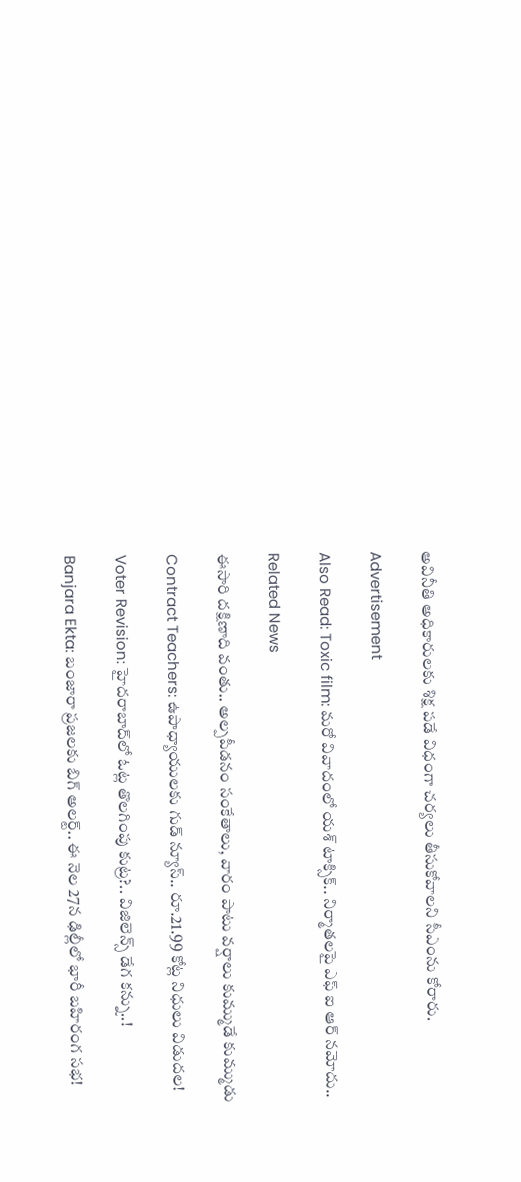అవినీతి అధికారులకు శిక్ష ప‌డే విధంగా చ‌ర్య‌లు తీసుకోవాల‌ని సీఎంను కోరారు.

Advertisement

Also Read: Toxic film: మరో వివాదంలో యశ్ టాక్సిక్.. నిర్మాతలపై ఎఫ్ ఐ ఆర్ నమోదు..

Related News

ఈసారి దక్షిణాది వంతు.. అల్పపీడనం సంకేతాలు, వారం పాటు వర్షాలు కుమ్ముడే కుమ్ముడు

Contract Teachers: ఉపాధ్యాయులకు గుడ్ న్యూస్.. రూ.21.99 కోట్ల నిధులు విడుదల!

Voter Revision: హైదరాబాద్‌లో ఓట్ల తొలగింపు కుట్ర?.. విజిలెన్స్ డేగ కన్ను..!

Banjara Ekta: బంజారా ప్రజలకు బిగ్ అలర్ట్.. ఈ నెల 27న ఢిల్లీలో భారీ బహిరంగ సభ!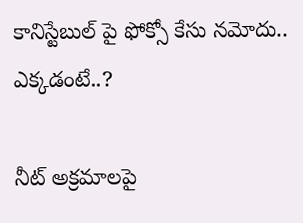కానిస్టేబుల్ పై ఫోక్సో కేసు నమోదు.. ఎక్కడంటే..?

నీట్ అక్రమాలపై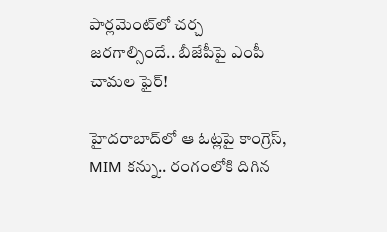పార్లమెంట్‌లో చర్చ జరగాల్సిందే.. బీజేపీపై ఎంపీ చామల ఫైర్!

హైదరాబాద్‌లో ఆ ఓట్లపై కాంగ్రెస్, MIM కన్ను.. రంగంలోకి దిగిన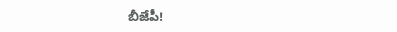బీజేపీ!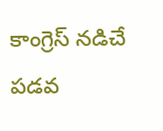కాంగ్రెస్ నడిచే పడవ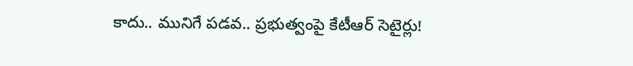కాదు.. మునిగే పడవ.. ప్రభుత్వంపై కేటీఆర్ సెటైర్లు!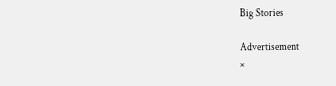Big Stories

Advertisement
×